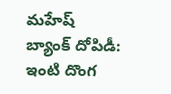మహేష్ బ్యాంక్ దోపిడీ: ఇంటి దొంగ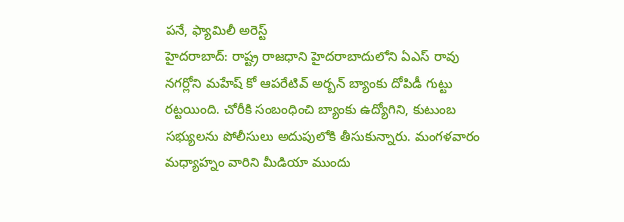పనే, ఫ్యామిలీ అరెస్ట్
హైదరాబాద్: రాష్ట్ర రాజధాని హైదరాబాదులోని ఏఎస్ రావు నగర్లోని మహేష్ కో ఆపరేటివ్ అర్బన్ బ్యాంకు దోపిడీ గుట్టు రట్టయింది. చోరీకి సంబంధించి బ్యాంకు ఉద్యోగిని, కుటుంబ సభ్యులను పోలీసులు అదుపులోకి తీసుకున్నారు. మంగళవారం మధ్యాహ్నం వారిని మీడియా ముందు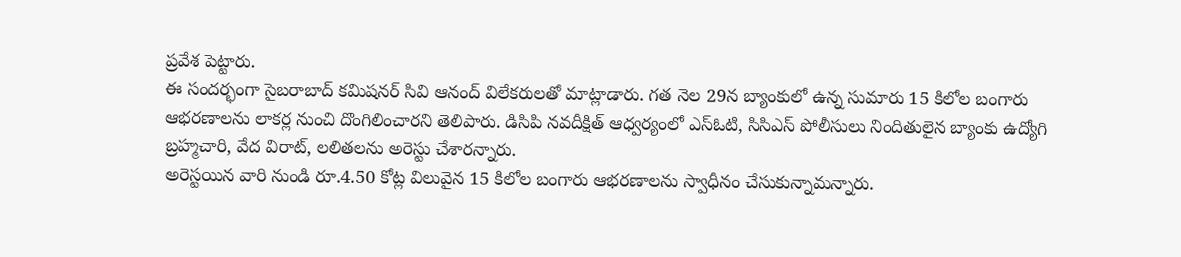ప్రవేశ పెట్టారు.
ఈ సందర్భంగా సైబరాబాద్ కమిషనర్ సివి ఆనంద్ విలేకరులతో మాట్లాడారు. గత నెల 29న బ్యాంకులో ఉన్న సుమారు 15 కిలోల బంగారు ఆభరణాలను లాకర్ల నుంచి దొంగిలించారని తెలిపారు. డిసిపి నవదీక్షిత్ ఆధ్వర్యంలో ఎస్ఓటి, సిసిఎస్ పోలీసులు నిందితులైన బ్యాంకు ఉద్యోగి బ్రహ్మచారి, వేద విరాట్, లలితలను అరెస్టు చేశారన్నారు.
అరెస్టయిన వారి నుండి రూ.4.50 కోట్ల విలువైన 15 కిలోల బంగారు ఆభరణాలను స్వాధీనం చేసుకున్నామన్నారు.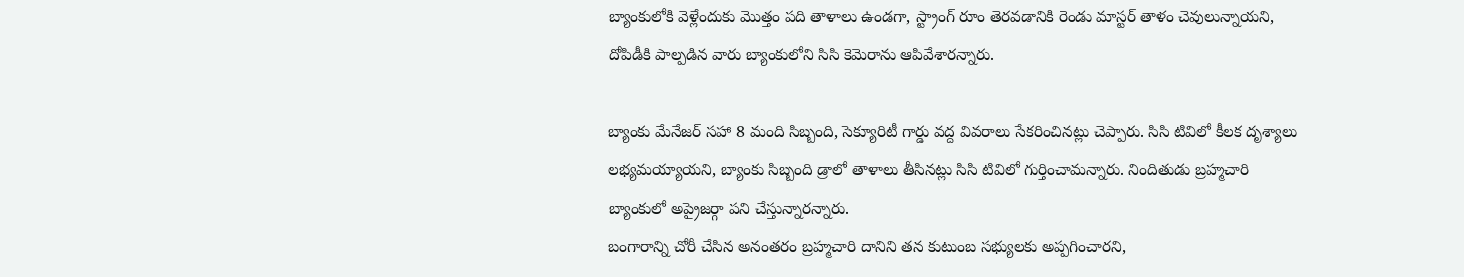బ్యాంకులోకి వెళ్లేందుకు మొత్తం పది తాళాలు ఉండగా, స్ట్రాంగ్ రూం తెరవడానికి రెండు మాస్టర్ తాళం చెవులున్నాయని, దోపిడీకి పాల్పడిన వారు బ్యాంకులోని సిసి కెమెరాను ఆపివేశారన్నారు.

బ్యాంకు మేనేజర్ సహా 8 మంది సిబ్బంది, సెక్యూరిటీ గార్డు వద్ద వివరాలు సేకరించినట్లు చెప్పారు. సిసి టివిలో కీలక దృశ్యాలు లభ్యమయ్యాయని, బ్యాంకు సిబ్బంది డ్రాలో తాళాలు తీసినట్లు సిసి టివిలో గుర్తించామన్నారు. నిందితుడు బ్రహ్మచారి బ్యాంకులో అప్రైజర్గా పని చేస్తున్నారన్నారు.
బంగారాన్ని చోరీ చేసిన అనంతరం బ్రహ్మచారి దానిని తన కుటుంబ సభ్యులకు అప్పగించారని,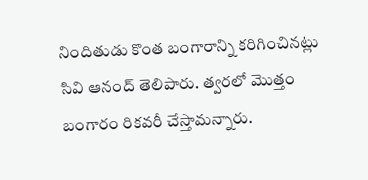నిందితుడు కొంత బంగారాన్ని కరిగించినట్లు సివి ఆనంద్ తెలిపారు. త్వరలో మొత్తం బంగారం రికవరీ చేస్తామన్నారు.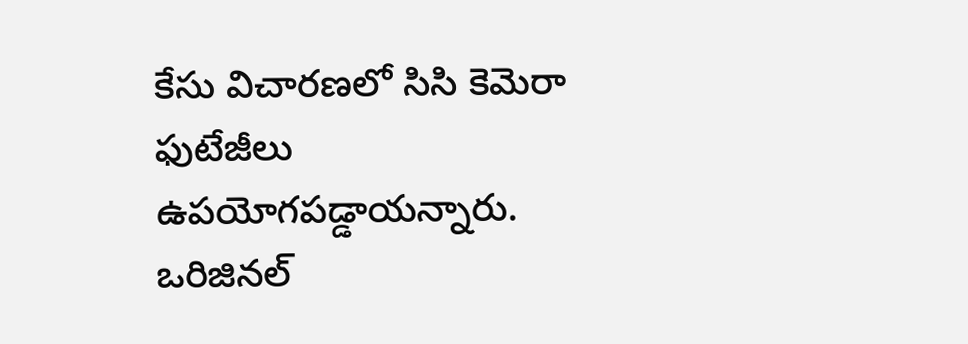కేసు విచారణలో సిసి కెమెరా ఫుటేజీలు ఉపయోగపడ్డాయన్నారు.
ఒరిజినల్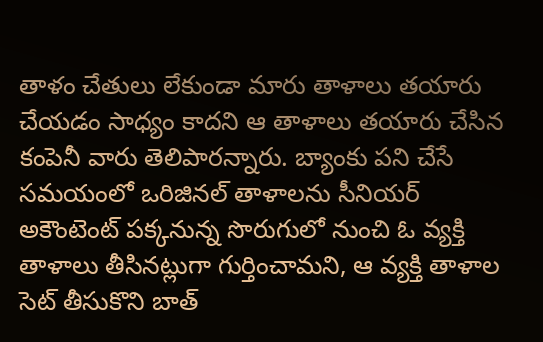తాళం చేతులు లేకుండా మారు తాళాలు తయారు చేయడం సాధ్యం కాదని ఆ తాళాలు తయారు చేసిన కంపెనీ వారు తెలిపారన్నారు. బ్యాంకు పని చేసే సమయంలో ఒరిజినల్ తాళాలను సీనియర్ అకౌంటెంట్ పక్కనున్న సొరుగులో నుంచి ఓ వ్యక్తి తాళాలు తీసినట్లుగా గుర్తించామని, ఆ వ్యక్తి తాళాల సెట్ తీసుకొని బాత్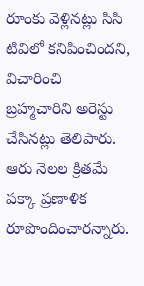రూంకు వెళ్లినట్లు సిసి టివిలో కనిపించిందని, విచారించి బ్రహ్మచారిని అరెస్టు చేసినట్లు తెలిపారు. ఆరు నెలల క్రితమే పక్కా ప్రణాళిక రూపొందించారన్నారు.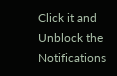Click it and Unblock the Notifications